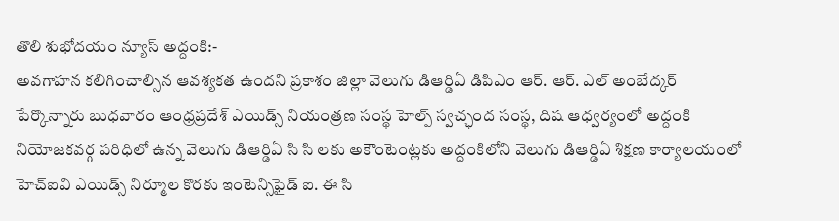తొలి శుభోదయం న్యూస్ అద్దంకి:-
అవగాహన కలిగించాల్సిన ఆవశ్యకత ఉందని ప్రకాశం జిల్లా వెలుగు డిఆర్డిఏ డిపిఎం ఆర్. ఆర్. ఎల్ అంబేద్కర్ పేర్కొన్నారు బుధవారం ఆంధ్రప్రదేశ్ ఎయిడ్స్ నియంత్రణ సంస్థ హెల్ప్ స్వచ్ఛంద సంస్థ, దిష ఆధ్వర్యంలో అద్దంకి నియోజకవర్గ పరిధిలో ఉన్న వెలుగు డిఆర్డిఏ సి సి లకు అకౌంటెంట్లకు అద్దంకిలోని వెలుగు డిఆర్డిఏ శిక్షణ కార్యాలయంలో హెచ్ఐవి ఎయిడ్స్ నిర్మూల కొరకు ఇంటెన్సిఫైడ్ ఐ. ఈ సి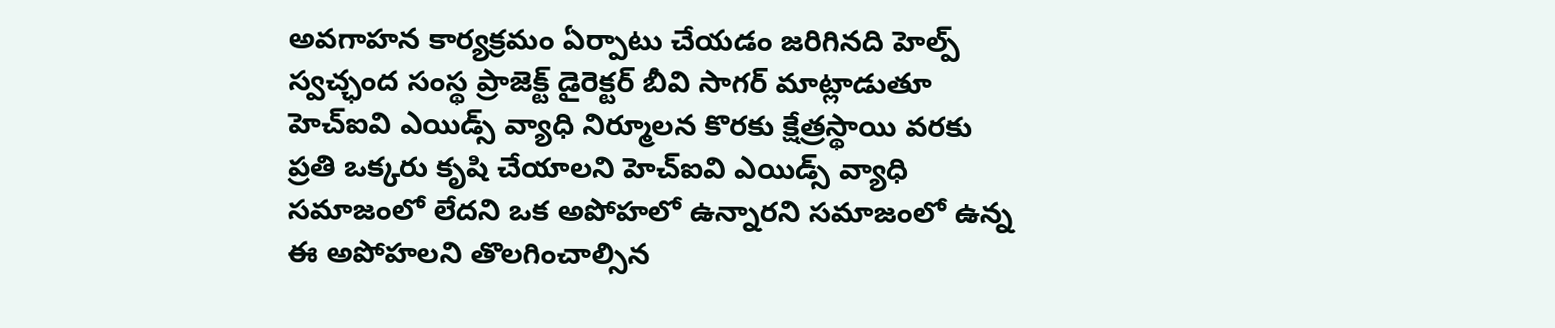అవగాహన కార్యక్రమం ఏర్పాటు చేయడం జరిగినది హెల్ప్ స్వచ్ఛంద సంస్థ ప్రాజెక్ట్ డైరెక్టర్ బీవి సాగర్ మాట్లాడుతూ హెచ్ఐవి ఎయిడ్స్ వ్యాధి నిర్మూలన కొరకు క్షేత్రస్థాయి వరకు ప్రతి ఒక్కరు కృషి చేయాలని హెచ్ఐవి ఎయిడ్స్ వ్యాధి సమాజంలో లేదని ఒక అపోహలో ఉన్నారని సమాజంలో ఉన్న ఈ అపోహలని తొలగించాల్సిన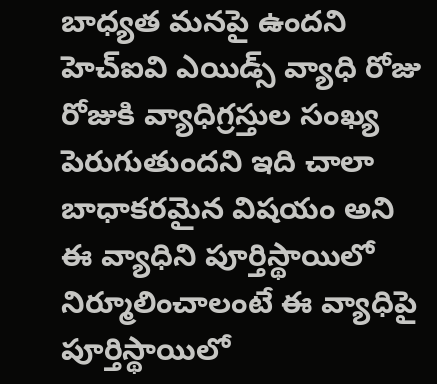బాధ్యత మనపై ఉందని హెచ్ఐవి ఎయిడ్స్ వ్యాధి రోజు రోజుకి వ్యాధిగ్రస్తుల సంఖ్య పెరుగుతుందని ఇది చాలా బాధాకరమైన విషయం అని ఈ వ్యాధిని పూర్తిస్థాయిలో నిర్మూలించాలంటే ఈ వ్యాధిపై పూర్తిస్థాయిలో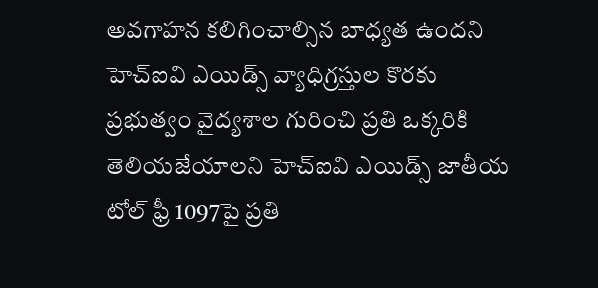అవగాహన కలిగించాల్సిన బాధ్యత ఉందని హెచ్ఐవి ఎయిడ్స్ వ్యాధిగ్రస్తుల కొరకు ప్రభుత్వం వైద్యశాల గురించి ప్రతి ఒక్కరికి తెలియజేయాలని హెచ్ఐవి ఎయిడ్స్ జాతీయ టోల్ ఫ్రీ 1097పై ప్రతి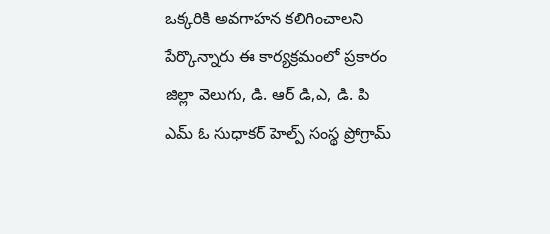ఒక్కరికి అవగాహన కలిగించాలని పేర్కొన్నారు ఈ కార్యక్రమంలో ప్రకారం జిల్లా వెలుగు, డి. ఆర్ డి,ఎ, డి. పి ఎమ్ ఓ సుధాకర్ హెల్ప్ సంస్థ ప్రోగ్రామ్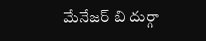మేనేజర్ బి దుర్గా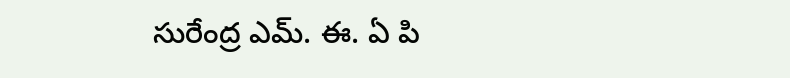సురేంద్ర ఎమ్. ఈ. ఏ పి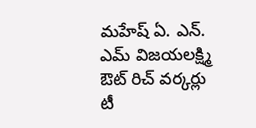మహేష్ ఏ. ఎన్. ఎమ్ విజయలక్ష్మి ఔట్ రిచ్ వర్కర్లు టీ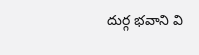దుర్గ భవాని వి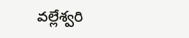వల్లేశ్వరి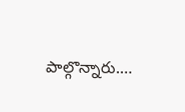పాల్గొన్నారు.…